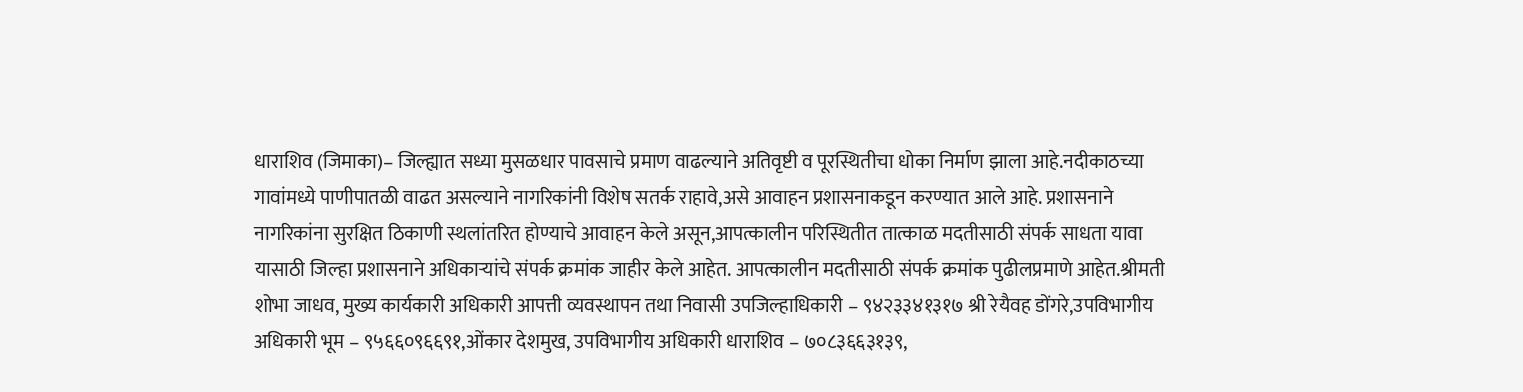धाराशिव (जिमाका)– जिल्ह्यात सध्या मुसळधार पावसाचे प्रमाण वाढल्याने अतिवृष्टी व पूरस्थितीचा धोका निर्माण झाला आहे.नदीकाठच्या गावांमध्ये पाणीपातळी वाढत असल्याने नागरिकांनी विशेष सतर्क राहावे,असे आवाहन प्रशासनाकडून करण्यात आले आहे. प्रशासनाने नागरिकांना सुरक्षित ठिकाणी स्थलांतरित होण्याचे आवाहन केले असून,आपत्कालीन परिस्थितीत तात्काळ मदतीसाठी संपर्क साधता यावा यासाठी जिल्हा प्रशासनाने अधिकाऱ्यांचे संपर्क क्रमांक जाहीर केले आहेत. आपत्कालीन मदतीसाठी संपर्क क्रमांक पुढीलप्रमाणे आहेत.श्रीमती शोभा जाधव, मुख्य कार्यकारी अधिकारी आपत्ती व्यवस्थापन तथा निवासी उपजिल्हाधिकारी – ९४२३३४१३१७ श्री रेयैवह डोंगरे,उपविभागीय अधिकारी भूम – ९५६६०९६६९१,ओंकार देशमुख, उपविभागीय अधिकारी धाराशिव – ७०८३६६३१३९,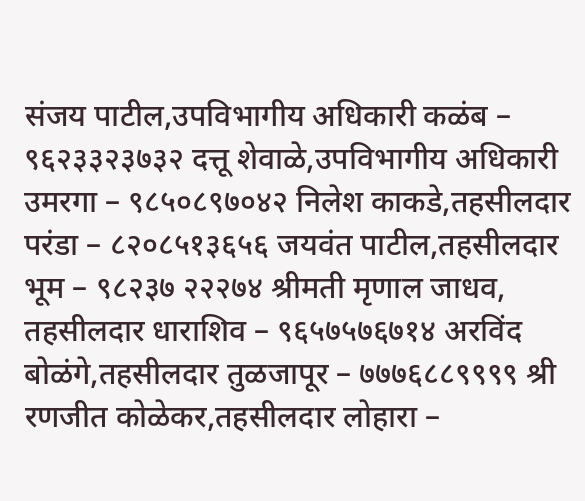संजय पाटील,उपविभागीय अधिकारी कळंब – ९६२३३२३७३२ दत्तू शेवाळे,उपविभागीय अधिकारी उमरगा – ९८५०८९७०४२ निलेश काकडे,तहसीलदार परंडा – ८२०८५१३६५६ जयवंत पाटील,तहसीलदार भूम – ९८२३७ २२२७४ श्रीमती मृणाल जाधव, तहसीलदार धाराशिव – ९६५७५७६७१४ अरविंद बोळंगे,तहसीलदार तुळजापूर – ७७७६८८९९९९ श्री रणजीत कोळेकर,तहसीलदार लोहारा –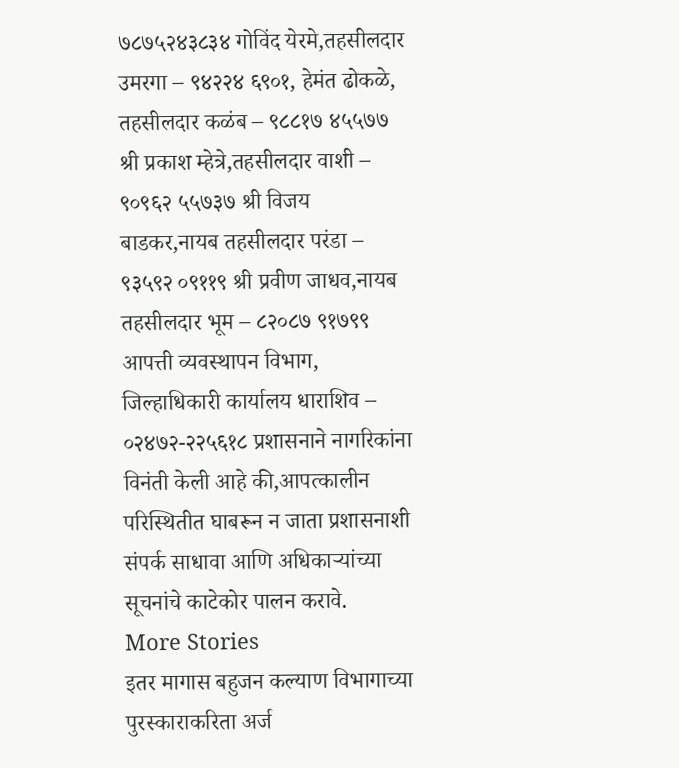७८७५२४३८३४ गोविंद येरमे,तहसीलदार उमरगा – ९४२२४ ६९०१, हेमंत ढोकळे, तहसीलदार कळंब – ९८८१७ ४५५७७ श्री प्रकाश म्हेत्रे,तहसीलदार वाशी – ९०९६२ ५५७३७ श्री विजय बाडकर,नायब तहसीलदार परंडा – ९३५९२ ०९११९ श्री प्रवीण जाधव,नायब तहसीलदार भूम – ८२०८७ ९१७९९ आपत्ती व्यवस्थापन विभाग, जिल्हाधिकारी कार्यालय धाराशिव – ०२४७२-२२५६१८ प्रशासनाने नागरिकांना विनंती केली आहे की,आपत्कालीन परिस्थितीत घाबरून न जाता प्रशासनाशी संपर्क साधावा आणि अधिकाऱ्यांच्या सूचनांचे काटेकोर पालन करावे.
More Stories
इतर मागास बहुजन कल्याण विभागाच्या पुरस्काराकरिता अर्ज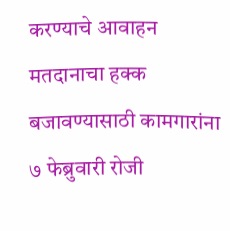करण्याचे आवाहन
मतदानाचा हक्क बजावण्यासाठी कामगारांना ७ फेब्रुवारी रोजी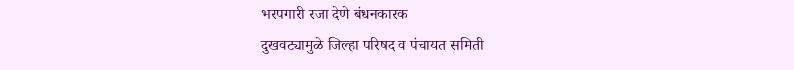भरपगारी रजा देणे बंधनकारक
दुखवट्यामुळे जिल्हा परिषद व पंचायत समिती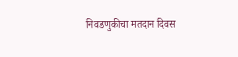निवडणुकीचा मतदान दिवस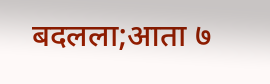बदलला;आता ७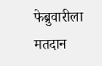फेब्रुवारीला मतदान